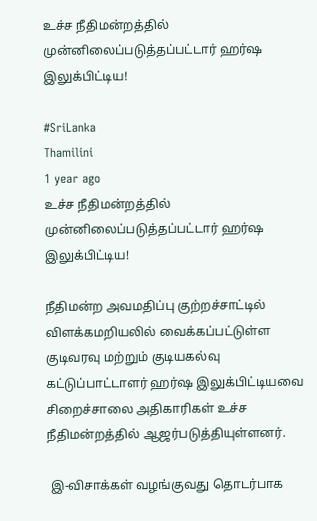உச்ச நீதிமன்றத்தில் முன்னிலைப்படுத்தப்பட்டார் ஹர்ஷ இலுக்பிட்டிய!

#SriLanka
Thamilini
1 year ago
உச்ச நீதிமன்றத்தில் முன்னிலைப்படுத்தப்பட்டார் ஹர்ஷ இலுக்பிட்டிய!

நீதிமன்ற அவமதிப்பு குற்றச்சாட்டில் விளக்கமறியலில் வைக்கப்பட்டுள்ள குடிவரவு மற்றும் குடியகல்வு கட்டுப்பாட்டாளர் ஹர்ஷ இலுக்பிட்டியவை சிறைச்சாலை அதிகாரிகள் உச்ச நீதிமன்றத்தில் ஆஜர்படுத்தியுள்ளனர்.

 இ-விசாக்கள் வழங்குவது தொடர்பாக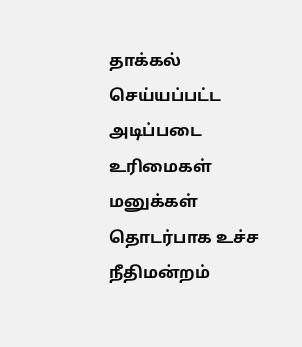தாக்கல் செய்யப்பட்ட அடிப்படை உரிமைகள் மனுக்கள் தொடர்பாக உச்ச நீதிமன்றம்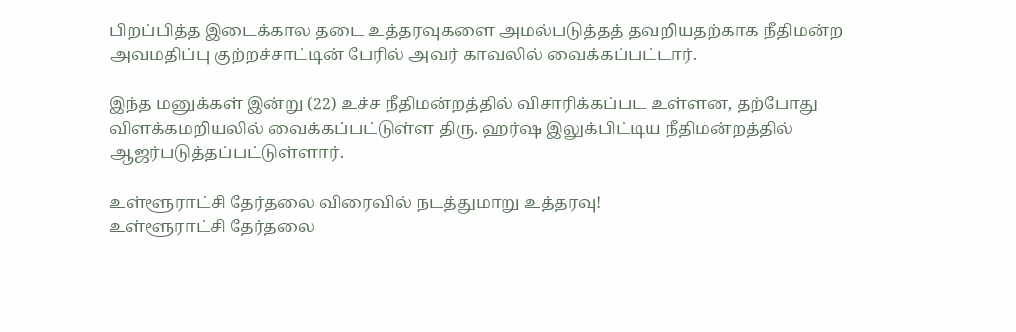பிறப்பித்த இடைக்கால தடை உத்தரவுகளை அமல்படுத்தத் தவறியதற்காக நீதிமன்ற அவமதிப்பு குற்றச்சாட்டின் பேரில் அவர் காவலில் வைக்கப்பட்டார்.

இந்த மனுக்கள் இன்று (22) உச்ச நீதிமன்றத்தில் விசாரிக்கப்பட உள்ளன, தற்போது விளக்கமறியலில் வைக்கப்பட்டுள்ள திரு. ஹர்ஷ இலுக்பிட்டிய நீதிமன்றத்தில் ஆஜர்படுத்தப்பட்டுள்ளார்.

உள்ளூராட்சி தேர்தலை விரைவில் நடத்துமாறு உத்தரவு!
உள்ளூராட்சி தேர்தலை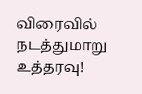விரைவில் நடத்துமாறு உத்தரவு!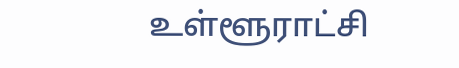உள்ளூராட்சி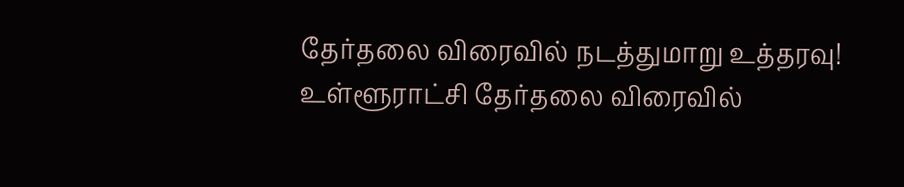தேர்தலை விரைவில் நடத்துமாறு உத்தரவு!
உள்ளூராட்சி தேர்தலை விரைவில்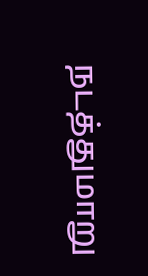நடத்துமாறு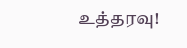உத்தரவு!